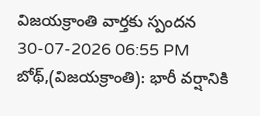విజయక్రాంతి వార్తకు స్పందన
30-07-2026 06:55 PM
బోథ్,(విజయక్రాంతి): భారీ వర్షానికి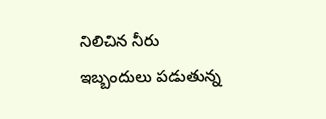నిలిచిన నీరు ఇబ్బందులు పడుతున్న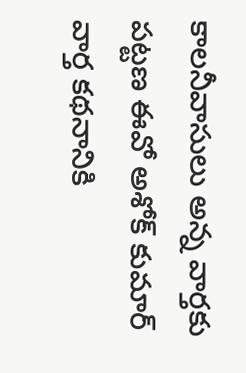కాలనీవాసులు అన్న వార్తకు పట్టణ ఈవో అశోక్ కుమార్ వార్త కథనానికి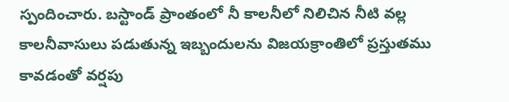స్పందించారు. బస్టాండ్ ప్రాంతంలో నీ కాలనీలో నిలిచిన నీటి వల్ల కాలనీవాసులు పడుతున్న ఇబ్బందులను విజయక్రాంతిలో ప్రస్తుతము కావడంతో వర్షపు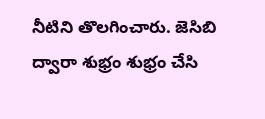నీటిని తొలగించారు. జెసిబి ద్వారా శుభ్రం శుభ్రం చేసి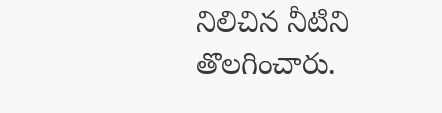నిలిచిన నీటిని తొలగించారు.